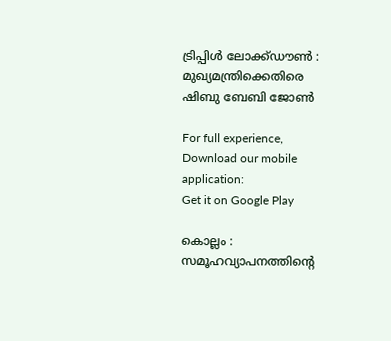ട്രിപ്പിള്‍ ലോക്ക്ഡൗണ്‍ : മുഖ്യമന്ത്രിക്കെതിരെ ഷിബു ബേബി ജോണ്‍

For full experience, Download our mobile application:
Get it on Google Play

കൊല്ലം : സമൂഹവ്യാപനത്തിന്റെ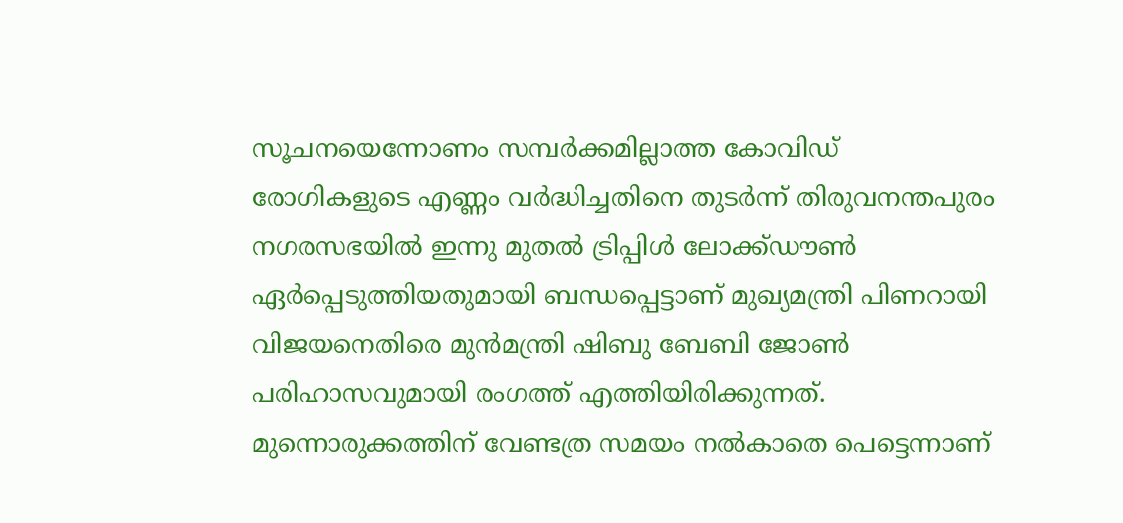സൂചനയെന്നോണം സമ്പര്‍ക്കമില്ലാത്ത കോവിഡ് രോഗികളുടെ എണ്ണം വര്‍ദ്ധിച്ചതിനെ തുടര്‍ന്ന് തിരുവനന്തപുരം നഗരസഭയില്‍ ഇന്നു മുതല്‍ ട്രിപ്പിള്‍ ലോക്ക്ഡൗണ്‍ ഏര്‍പ്പെടുത്തിയതുമായി ബന്ധപ്പെട്ടാണ് മുഖ്യമന്ത്രി പിണറായി വിജയനെതിരെ മുന്‍മന്ത്രി ഷിബു ബേബി ജോണ്‍ പരിഹാസവുമായി രംഗത്ത് എത്തിയിരിക്കുന്നത്. മുന്നൊരുക്കത്തിന് വേണ്ടത്ര സമയം നല്‍കാതെ പെട്ടെന്നാണ്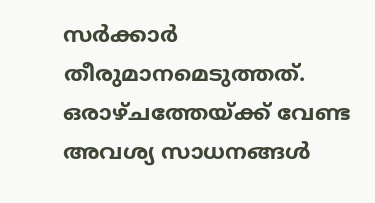സര്‍ക്കാര്‍ തീരുമാനമെടുത്തത്. ഒരാഴ്ചത്തേയ്ക്ക് വേണ്ട അവശ്യ സാധനങ്ങള്‍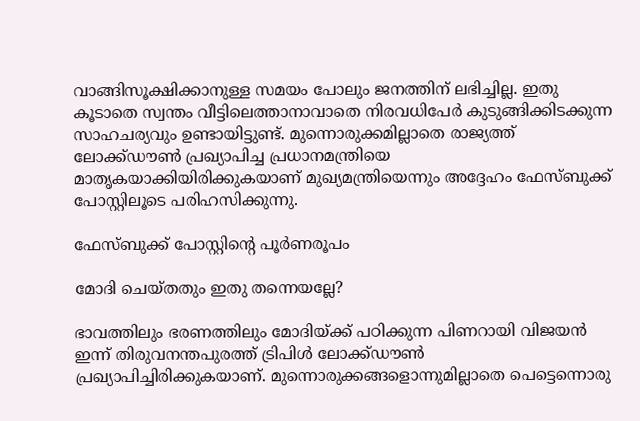വാങ്ങിസൂക്ഷിക്കാനുള്ള സമയം പോലും ജനത്തിന് ലഭിച്ചില്ല. ഇതു കൂടാതെ സ്വന്തം വീട്ടിലെത്താനാവാതെ നിരവധിപേര്‍ കുടുങ്ങിക്കിടക്കുന്ന സാഹചര്യവും ഉണ്ടായിട്ടുണ്ട്. മുന്നൊരുക്കമില്ലാതെ രാജ്യത്ത് ലോക്ക്ഡൗണ്‍ പ്രഖ്യാപിച്ച പ്രധാനമന്ത്രിയെ മാതൃകയാക്കിയിരിക്കുകയാണ് മുഖ്യമന്ത്രിയെന്നും അദ്ദേഹം ഫേസ്ബുക്ക് പോസ്റ്റിലൂടെ പരിഹസിക്കുന്നു.

ഫേസ്ബുക്ക് പോസ്റ്റിന്റെ പൂര്‍ണരൂപം

മോദി ചെയ്തതും ഇതു തന്നെയല്ലേ?

ഭാവത്തിലും ഭരണത്തിലും മോദിയ്ക്ക് പഠിക്കുന്ന പിണറായി വിജയന്‍ ഇന്ന് തിരുവനന്തപുരത്ത് ട്രിപിള്‍ ലോക്ക്ഡൗണ്‍ പ്രഖ്യാപിച്ചിരിക്കുകയാണ്. മുന്നൊരുക്കങ്ങളൊന്നുമില്ലാതെ പെട്ടെന്നൊരു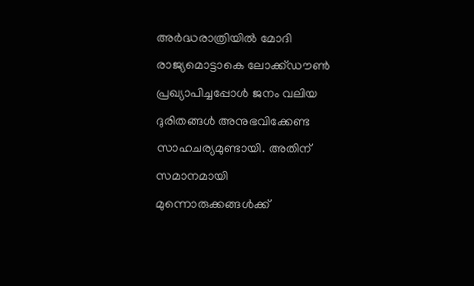അര്‍ദ്ധരാത്രിയില്‍ മോദി രാജ്യമൊട്ടാകെ ലോക്ക്ഡൗണ്‍ പ്രഖ്യാപിച്ചപ്പോള്‍ ജനം വലിയ ദുരിതങ്ങള്‍ അനുഭവിക്കേണ്ട സാഹചര്യമുണ്ടായി. അതിന് സമാനമായി മുന്നൊരുക്കങ്ങള്‍ക്ക്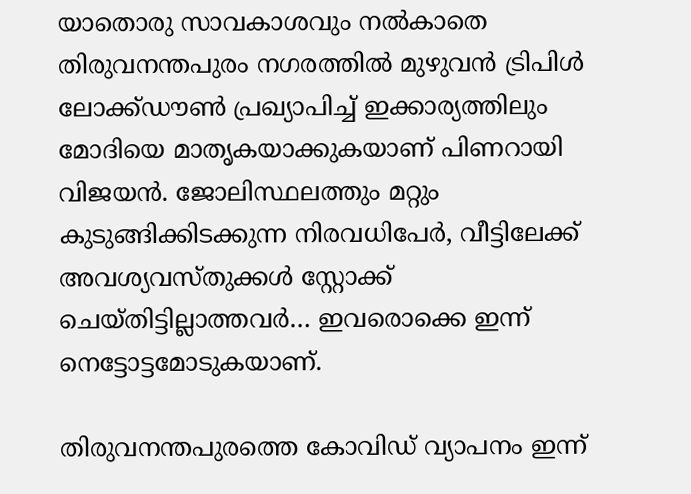യാതൊരു സാവകാശവും നല്‍കാതെ തിരുവനന്തപുരം നഗരത്തില്‍ മുഴുവന്‍ ട്രിപിള്‍ ലോക്ക്ഡൗണ്‍ പ്രഖ്യാപിച്ച്‌ ഇക്കാര്യത്തിലും മോദിയെ മാതൃകയാക്കുകയാണ് പിണറായി വിജയന്‍. ജോലിസ്ഥലത്തും മറ്റും കുടുങ്ങിക്കിടക്കുന്ന നിരവധിപേര്‍, വീട്ടിലേക്ക് അവശ്യവസ്തുക്കള്‍ സ്റ്റോക്ക് ചെയ്തിട്ടില്ലാത്തവര്‍… ഇവരൊക്കെ ഇന്ന് നെട്ടോട്ടമോടുകയാണ്.

തിരുവനന്തപുരത്തെ കോവിഡ് വ്യാപനം ഇന്ന്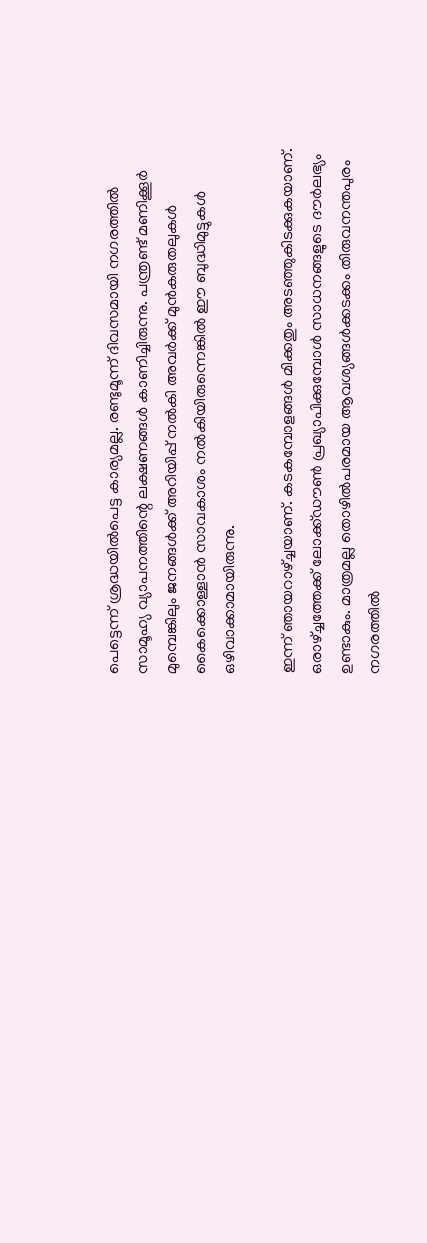പെട്ടെന്ന് ശ്രദ്ധയില്‍പെട്ട കാര്യമല്ല. രണ്ടുമൂന്ന് ദിവസമായി നഗരത്തില്‍ സാമൂഹ്യ വ്യാപനത്തിന്റെ ലക്ഷണങ്ങള്‍ കാണിച്ചിരുന്നു. പന്ത്രണ്ട് മണിക്കൂര്‍ മുമ്പെങ്കിലും ജനങ്ങള്‍ക്ക് അറിയിപ്പ് നല്‍കി അവര്‍ക്ക് മുന്‍കരുതലുകള്‍ കൈക്കൊള്ളാന്‍ സാവകാശം നല്‍കിയിരുന്നെങ്കില്‍ ഈ ബുദ്ധിമുട്ടുകള്‍ ഒഴിവാക്കാമായിരുന്നു.

ഇന്ന് ഞായറാഴ്ച്ചയാണ്. കടകമ്പോളങ്ങള്‍ മിക്കതും അടഞ്ഞുകിടക്കുകയാണ്. ഒരാഴ്ച്ചത്തേക്ക് ലോക്ക്ഡൗണ്‍ പ്രഖ്യാപിക്കുമ്പോള്‍ സാധനങ്ങളുടെ ദൗര്‍ലഭ്യം ഉണ്ടാകും. മാത്രമല്ല തൊഴില്‍പരമായ ആവശ്യങ്ങള്‍ക്കടക്കം തിരുവനന്തപുരം നഗരത്തില്‍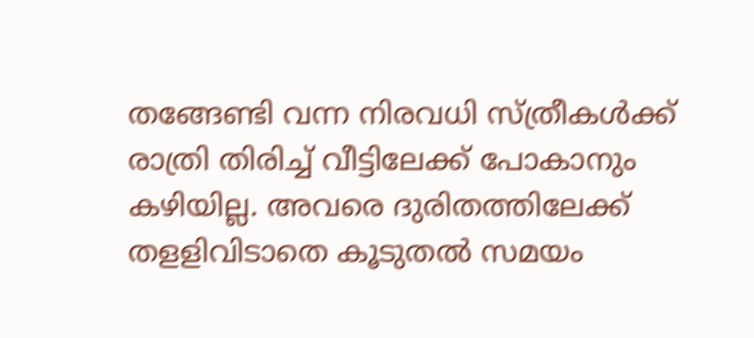തങ്ങേണ്ടി വന്ന നിരവധി സ്ത്രീകള്‍ക്ക് രാത്രി തിരിച്ച്‌ വീട്ടിലേക്ക് പോകാനും കഴിയില്ല. അവരെ ദുരിതത്തിലേക്ക് തളളിവിടാതെ കൂടുതല്‍ സമയം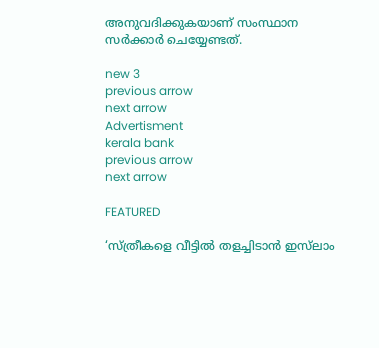അനുവദിക്കുകയാണ് സംസ്ഥാന സര്‍ക്കാര്‍ ചെയ്യേണ്ടത്.

new 3
previous arrow
next arrow
Advertisment
kerala bank
previous arrow
next arrow

FEATURED

‘സ്ത്രീകളെ വീട്ടിൽ തളച്ചിടാൻ ഇസ്‌ലാം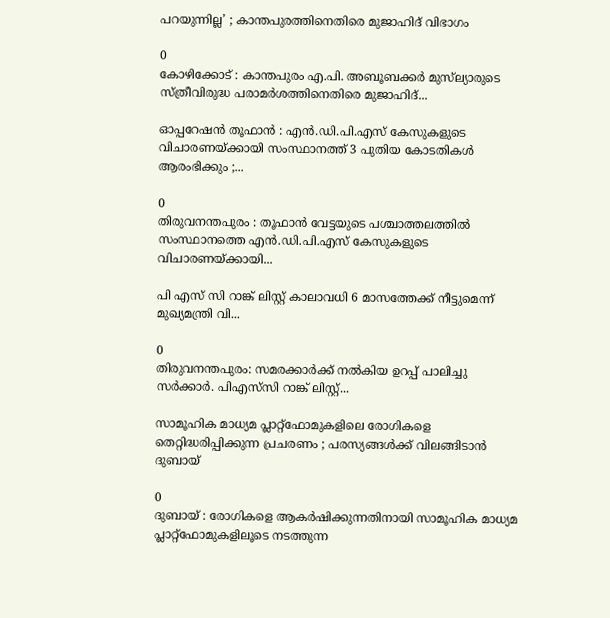പറയുന്നില്ല’ ; കാന്തപുരത്തിനെതിരെ മുജാഹിദ് വിഭാഗം

0
കോഴിക്കോട് : കാന്തപുരം എ.പി. അബൂബക്കർ മുസ്‌ല്യാരുടെ സ്ത്രീവിരുദ്ധ പരാമർശത്തിനെതിരെ മുജാഹിദ്...

ഓപ്പറേഷൻ തൂഫാൻ : എൻ.ഡി.പി.എസ് കേസുകളുടെ വിചാരണയ്ക്കായി സംസ്ഥാനത്ത് 3 പുതിയ കോടതികൾ ആരംഭിക്കും ;...

0
തിരുവനന്തപുരം : തൂഫാൻ വേട്ടയുടെ പശ്ചാത്തലത്തിൽ സംസ്ഥാനത്തെ എൻ.ഡി.പി.എസ് കേസുകളുടെ വിചാരണയ്ക്കായി...

പി എസ് സി റാങ്ക് ലിസ്റ്റ് കാലാവധി 6 മാസത്തേക്ക് നീട്ടുമെന്ന് മുഖ്യമന്ത്രി വി...

0
തിരുവനന്തപുരം: സമരക്കാർക്ക് നൽകിയ ഉറപ്പ് പാലിച്ചു സർക്കാർ. പിഎസ്‍സി റാങ്ക് ലിസ്റ്റ്...

സാമൂഹിക മാധ്യമ പ്ലാറ്റ്ഫോമുകളിലെ രോഗികളെ തെറ്റിദ്ധരിപ്പിക്കുന്ന പ്രചരണം ; പരസ്യങ്ങൾക്ക് വിലങ്ങിടാൻ ദുബായ്

0
ദുബായ് : രോഗികളെ ആകർഷിക്കുന്നതിനായി സാമൂഹിക മാധ്യമ പ്ലാറ്റ്ഫോമുകളിലൂടെ നടത്തുന്ന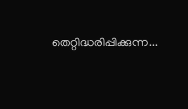തെറ്റിദ്ധരിപ്പിക്കുന്ന...